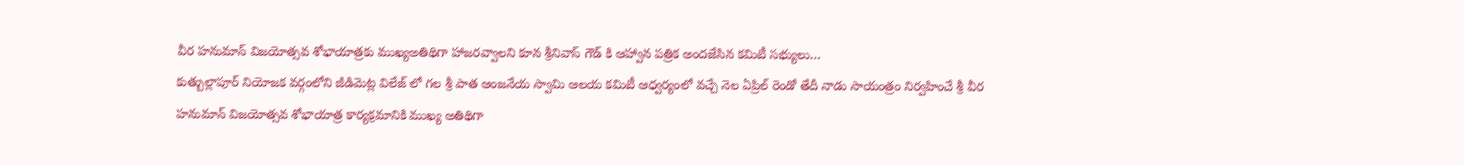వీర హనుమాన్ విజయోత్సవ శోభాయాత్రకు ముఖ్యఅతిథిగా హాజరవ్వాలని కూన శ్రీనివాస్ గౌడ్ కి ఆహ్వాన పత్రిక అందజేసిన కమిటీ సభ్యులు…
కుత్బుల్లాపూర్ నియోజక వర్గంలోని జీడిమెట్ల విలేజ్ లో గల శ్రీ పాత ఆంజనేయ స్వామి ఆలయ కమిటీ ఆధ్వర్యంలో వచ్చే నెల ఏప్రిల్ రెండో తేదీ నాడు సాయంత్రం నిర్వహించే శ్రీ వీర హనుమాన్ విజయోత్సవ శోభాయాత్ర కార్యక్రమానికి ముఖ్య అతిథిగా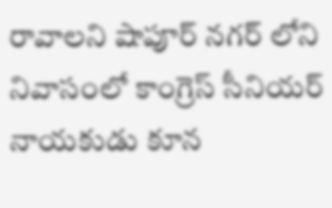రావాలని షాపూర్ నగర్ లోని నివాసంలో కాంగ్రెస్ సీనియర్ నాయకుడు కూన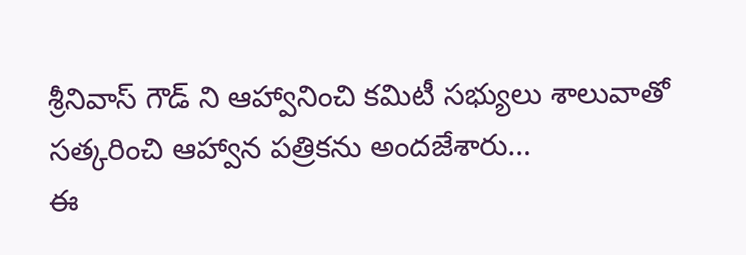శ్రీనివాస్ గౌడ్ ని ఆహ్వానించి కమిటీ సభ్యులు శాలువాతో సత్కరించి ఆహ్వాన పత్రికను అందజేశారు…
ఈ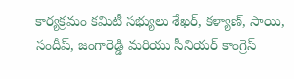కార్యక్రమం కమిటీ సభ్యులు శేఖర్, కళ్యాణ్, సాయి, సందీప్, జంగారెడ్డి మరియు సీనియర్ కాంగ్రెస్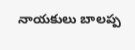నాయకులు బాలప్ప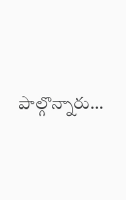పాల్గొన్నారు…